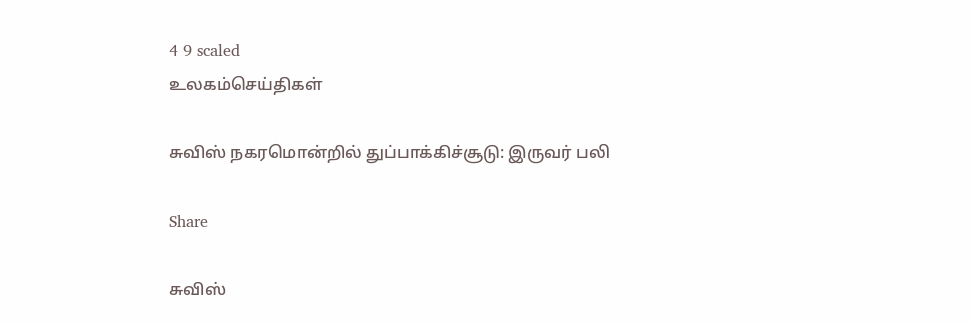4 9 scaled
உலகம்செய்திகள்

சுவிஸ் நகரமொன்றில் துப்பாக்கிச்சூடு: இருவர் பலி

Share

சுவிஸ்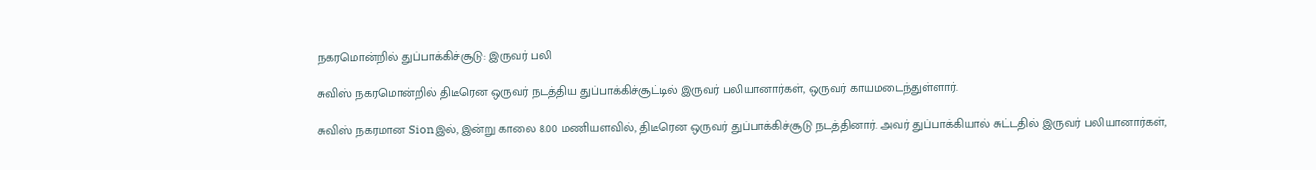நகரமொன்றில் துப்பாக்கிச்சூடு: இருவர் பலி

சுவிஸ் நகரமொன்றில் திடீரென ஒருவர் நடத்திய துப்பாக்கிச்சூட்டில் இருவர் பலியானார்கள், ஒருவர் காயமடைந்துள்ளார்.

சுவிஸ் நகரமான Sionஇல், இன்று காலை 8.00 மணியளவில், திடீரென ஒருவர் துப்பாக்கிச்சூடு நடத்தினார். அவர் துப்பாக்கியால் சுட்டதில் இருவர் பலியானார்கள்,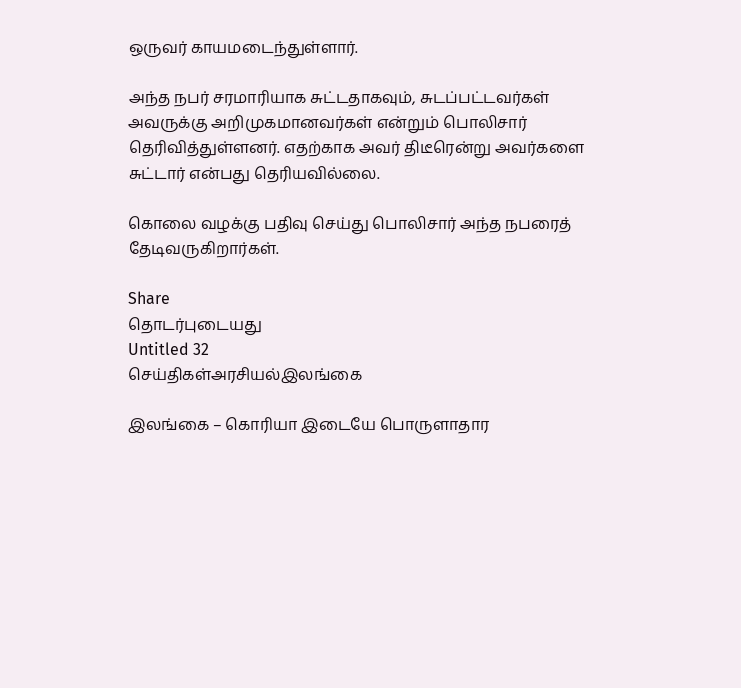ஒருவர் காயமடைந்துள்ளார்.

அந்த நபர் சரமாரியாக சுட்டதாகவும், சுடப்பட்டவர்கள் அவருக்கு அறிமுகமானவர்கள் என்றும் பொலிசார் தெரிவித்துள்ளனர். எதற்காக அவர் திடீரென்று அவர்களை சுட்டார் என்பது தெரியவில்லை.

கொலை வழக்கு பதிவு செய்து பொலிசார் அந்த நபரைத் தேடிவருகிறார்கள்.

Share
தொடர்புடையது
Untitled 32
செய்திகள்அரசியல்இலங்கை

இலங்கை – கொரியா இடையே பொருளாதார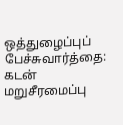ஒத்துழைப்புப் பேச்சுவார்த்தை: கடன் மறுசீரமைப்பு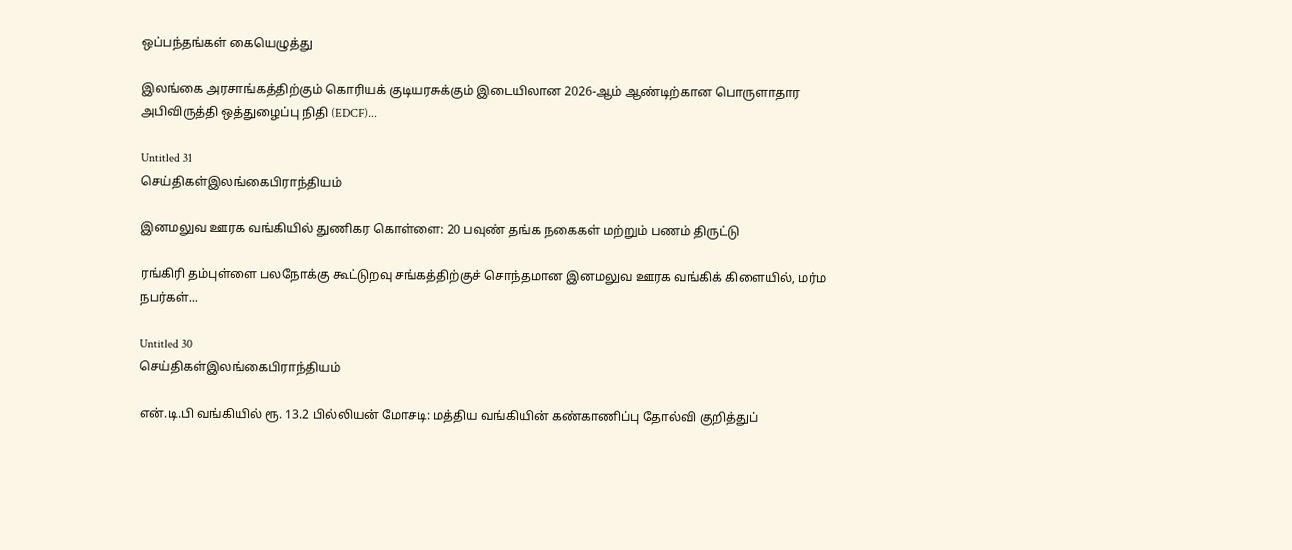ஒப்பந்தங்கள் கையெழுத்து

இலங்கை அரசாங்கத்திற்கும் கொரியக் குடியரசுக்கும் இடையிலான 2026-ஆம் ஆண்டிற்கான பொருளாதார அபிவிருத்தி ஒத்துழைப்பு நிதி (EDCF)...

Untitled 31
செய்திகள்இலங்கைபிராந்தியம்

இனமலுவ ஊரக வங்கியில் துணிகர கொள்ளை: 20 பவுண் தங்க நகைகள் மற்றும் பணம் திருட்டு

ரங்கிரி தம்புள்ளை பலநோக்கு கூட்டுறவு சங்கத்திற்குச் சொந்தமான இனமலுவ ஊரக வங்கிக் கிளையில், மர்ம நபர்கள்...

Untitled 30
செய்திகள்இலங்கைபிராந்தியம்

என்.டி.பி வங்கியில் ரூ. 13.2 பில்லியன் மோசடி: மத்திய வங்கியின் கண்காணிப்பு தோல்வி குறித்துப்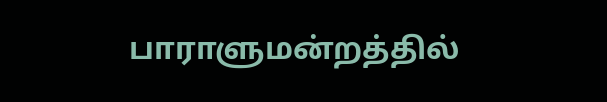பாராளுமன்றத்தில்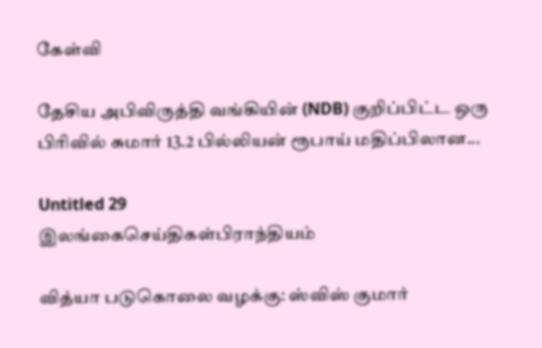கேள்வி

தேசிய அபிவிருத்தி வங்கியின் (NDB) குறிப்பிட்ட ஒரு பிரிவில் சுமார் 13.2 பில்லியன் ரூபாய் மதிப்பிலான...

Untitled 29
இலங்கைசெய்திகள்பிராந்தியம்

வித்யா படுகொலை வழக்கு: ஸ்விஸ் குமார்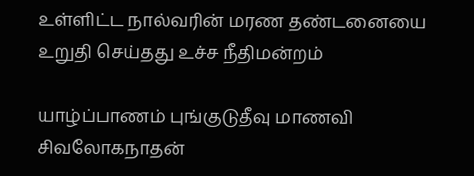உள்ளிட்ட நால்வரின் மரண தண்டனையை உறுதி செய்தது உச்ச நீதிமன்றம்

யாழ்ப்பாணம் புங்குடுதீவு மாணவி சிவலோகநாதன்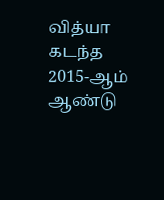வித்யா கடந்த 2015-ஆம் ஆண்டு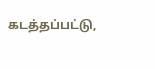கடத்தப்பட்டு,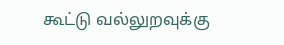கூட்டு வல்லுறவுக்கு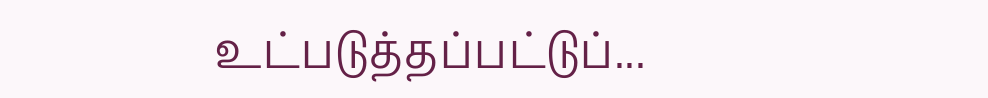உட்படுத்தப்பட்டுப்...